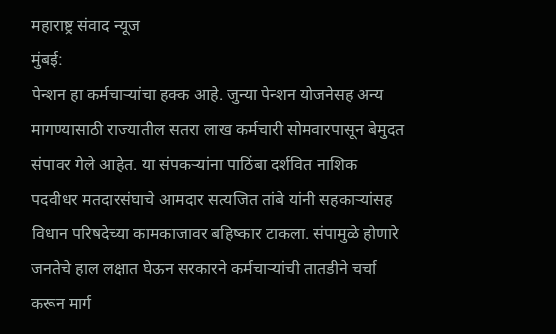महाराष्ट्र संवाद न्यूज
मुंबई:
पेन्शन हा कर्मचाऱ्यांचा हक्क आहे. जुन्या पेन्शन योजनेसह अन्य मागण्यासाठी राज्यातील सतरा लाख कर्मचारी सोमवारपासून बेमुदत संपावर गेले आहेत. या संपकऱ्यांना पाठिंबा दर्शवित नाशिक पदवीधर मतदारसंघाचे आमदार सत्यजित तांबे यांनी सहकाऱ्यांसह विधान परिषदेच्या कामकाजावर बहिष्कार टाकला. संपामुळे होणारे जनतेचे हाल लक्षात घेऊन सरकारने कर्मचाऱ्यांची तातडीने चर्चा करून मार्ग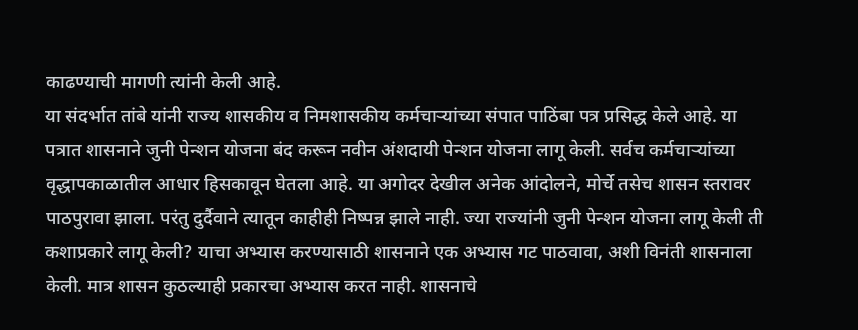काढण्याची मागणी त्यांनी केली आहे.
या संदर्भात तांबे यांनी राज्य शासकीय व निमशासकीय कर्मचाऱ्यांच्या संपात पाठिंबा पत्र प्रसिद्ध केले आहे. या पत्रात शासनाने जुनी पेन्शन योजना बंद करून नवीन अंशदायी पेन्शन योजना लागू केली. सर्वच कर्मचाऱ्यांच्या वृद्धापकाळातील आधार हिसकावून घेतला आहे. या अगोदर देखील अनेक आंदोलने, मोर्चे तसेच शासन स्तरावर पाठपुरावा झाला. परंतु दुर्दैवाने त्यातून काहीही निष्पन्न झाले नाही. ज्या राज्यांनी जुनी पेन्शन योजना लागू केली ती कशाप्रकारे लागू केली? याचा अभ्यास करण्यासाठी शासनाने एक अभ्यास गट पाठवावा, अशी विनंती शासनाला केली. मात्र शासन कुठल्याही प्रकारचा अभ्यास करत नाही. शासनाचे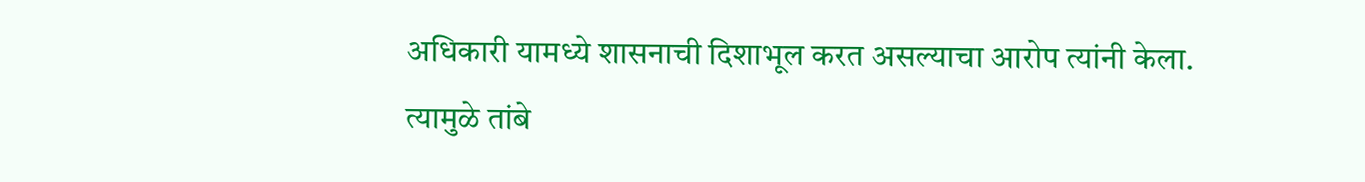अधिकारी यामध्ये शासनाची दिशाभूल करत असल्याचा आरोप त्यांनी केला.
त्यामुळे तांबे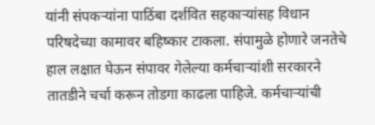यांनी संपकऱ्यांना पाठिंबा दर्शवित सहकाऱ्यांसह विधान परिषदेच्या कामावर बहिष्कार टाकला. संपामुळे होणारे जनतेचे हाल लक्षात घेऊन संपावर गेलेल्या कर्मचाऱ्यांशी सरकारने तातडीने चर्चा करून तोडगा काढला पाहिजे. कर्मचाऱ्यांची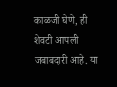काळजी घेणे, ही शेवटी आपली जबाबदारी आहे. या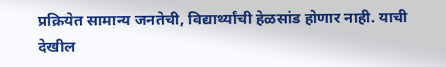प्रक्रियेत सामान्य जनतेची, विद्यार्थ्यांची हेळसांड होणार नाही. याची देखील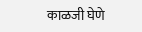काळजी घेणे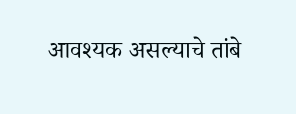आवश्यक असल्याचे तांबे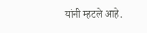यांनी म्हटले आहे.